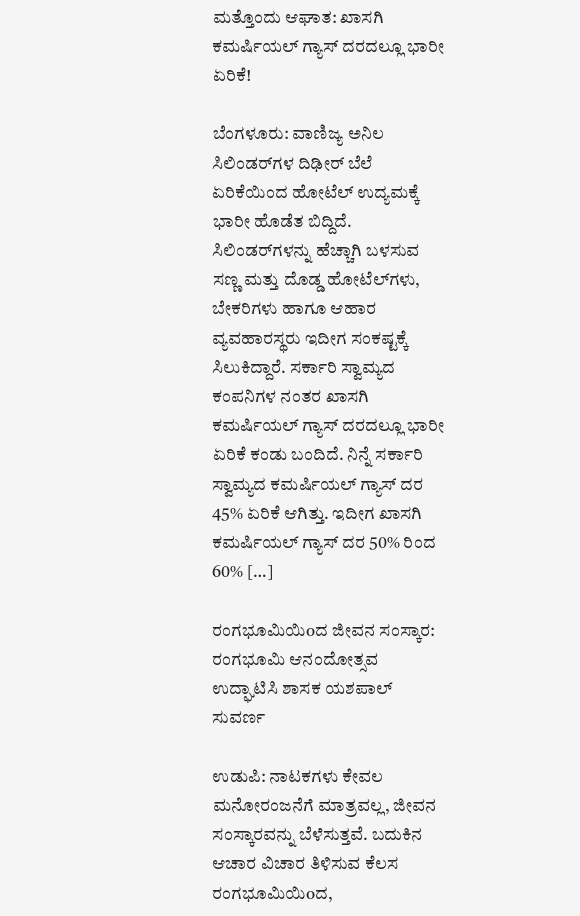ಮತ್ತೊಂದು ಆಘಾತ: ಖಾಸಗಿ ಕಮರ್ಷಿಯಲ್ ಗ್ಯಾಸ್ ದರದಲ್ಲೂ ಭಾರೀ ಏರಿಕೆ!

ಬೆಂಗಳೂರು: ವಾಣಿಜ್ಯ ಅನಿಲ ಸಿಲಿಂಡರ್‌ಗಳ ದಿಢೀರ್ ಬೆಲೆ ಏರಿಕೆಯಿಂದ ಹೋಟೆಲ್ ಉದ್ಯಮಕ್ಕೆ ಭಾರೀ ಹೊಡೆತ ಬಿದ್ದಿದೆ. ಸಿಲಿಂಡರ್‌ಗಳನ್ನು ಹೆಚ್ಚಾಗಿ ಬಳಸುವ ಸಣ್ಣ ಮತ್ತು ದೊಡ್ಡ ಹೋಟೆಲ್‌ಗಳು, ಬೇಕರಿಗಳು ಹಾಗೂ ಆಹಾರ ವ್ಯವಹಾರಸ್ಥರು ಇದೀಗ ಸಂಕಷ್ಟಕ್ಕೆ ಸಿಲುಕಿದ್ದಾರೆ. ಸರ್ಕಾರಿ ಸ್ವಾಮ್ಯದ ಕಂಪನಿಗಳ ನಂತರ ಖಾಸಗಿ ಕಮರ್ಷಿಯಲ್ ಗ್ಯಾಸ್ ದರದಲ್ಲೂ ಭಾರೀ ಏರಿಕೆ ಕಂಡು ಬಂದಿದೆ. ನಿನ್ನೆ ಸರ್ಕಾರಿ ಸ್ವಾಮ್ಯದ ಕಮರ್ಷಿಯಲ್ ಗ್ಯಾಸ್ ದರ 45% ಏರಿಕೆ ಆಗಿತ್ತು. ಇದೀಗ ಖಾಸಗಿ ಕಮರ್ಷಿಯಲ್ ಗ್ಯಾಸ್ ದರ 50% ರಿಂದ 60% […]

ರಂಗಭೂಮಿಯಿoದ ಜೀವನ ಸಂಸ್ಕಾರ: ರಂಗಭೂಮಿ ಆನಂದೋತ್ಸವ ಉದ್ಘಾಟಿಸಿ ಶಾಸಕ ಯಶಪಾಲ್ ಸುವರ್ಣ

ಉಡುಪಿ: ನಾಟಕಗಳು ಕೇವಲ ಮನೋರಂಜನೆಗೆ ಮಾತ್ರವಲ್ಲ, ಜೀವನ ಸಂಸ್ಕಾರವನ್ನು ಬೆಳೆಸುತ್ತವೆ. ಬದುಕಿನ ಆಚಾರ ವಿಚಾರ ತಿಳಿಸುವ ಕೆಲಸ ರಂಗಭೂಮಿಯಿoದ,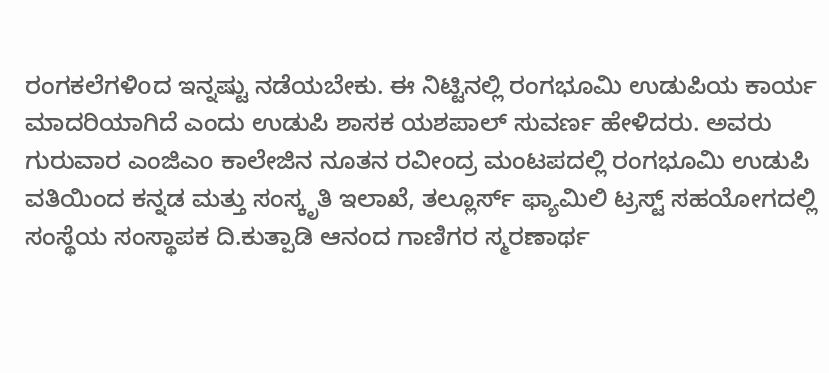ರಂಗಕಲೆಗಳಿoದ ಇನ್ನಷ್ಟು ನಡೆಯಬೇಕು. ಈ ನಿಟ್ಟಿನಲ್ಲಿ ರಂಗಭೂಮಿ ಉಡುಪಿಯ ಕಾರ್ಯ ಮಾದರಿಯಾಗಿದೆ ಎಂದು ಉಡುಪಿ ಶಾಸಕ ಯಶಪಾಲ್ ಸುವರ್ಣ ಹೇಳಿದರು. ಅವರು ಗುರುವಾರ ಎಂಜಿಎo ಕಾಲೇಜಿನ ನೂತನ ರವೀಂದ್ರ ಮಂಟಪದಲ್ಲಿ ರಂಗಭೂಮಿ ಉಡುಪಿ ವತಿಯಿಂದ ಕನ್ನಡ ಮತ್ತು ಸಂಸ್ಕೃತಿ ಇಲಾಖೆ, ತಲ್ಲೂರ್ಸ್ ಫ್ಯಾಮಿಲಿ ಟ್ರಸ್ಟ್ ಸಹಯೋಗದಲ್ಲಿ ಸಂಸ್ಥೆಯ ಸಂಸ್ಥಾಪಕ ದಿ.ಕುತ್ಪಾಡಿ ಆನಂದ ಗಾಣಿಗರ ಸ್ಮರಣಾರ್ಥ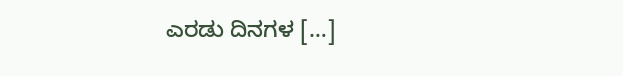ಎರಡು ದಿನಗಳ […]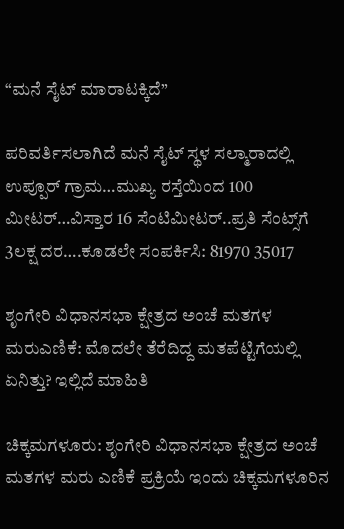“ಮನೆ ಸೈಟ್ ಮಾರಾಟಕ್ಕಿದೆ”

ಪರಿವರ್ತಿಸಲಾಗಿದೆ ಮನೆ ಸೈಟ್ ಸ್ಥಳ ಸಲ್ಮಾರಾದಲ್ಲಿ ಉಪ್ಪೂರ್ ಗ್ರಾಮ…ಮುಖ್ಯ ರಸ್ತೆಯಿಂದ 100 ಮೀಟರ್…ವಿಸ್ತಾರ 16 ಸೆಂಟಿಮೀಟರ್..ಪ್ರತಿ ಸೆಂಟ್ಸ್‌ಗೆ 3ಲಕ್ಷ ದರ….ಕೂಡಲೇ ಸಂಪರ್ಕಿಸಿ: 81970 35017

ಶೃಂಗೇರಿ ವಿಧಾನಸಭಾ ಕ್ಷೇತ್ರದ ಅಂಚೆ ಮತಗಳ ಮರುಎಣಿಕೆ: ಮೊದಲೇ ತೆರೆದಿದ್ದ ಮತಪೆಟ್ಟಿಗೆಯಲ್ಲಿ ಏನಿತ್ತು? ಇಲ್ಲಿದೆ ಮಾಹಿತಿ

ಚಿಕ್ಕಮಗಳೂರು: ಶೃಂಗೇರಿ ವಿಧಾನಸಭಾ ಕ್ಷೇತ್ರದ ಅಂಚೆ ಮತಗಳ ಮರು ಎಣಿಕೆ ಪ್ರಕ್ರಿಯೆ ಇಂದು ಚಿಕ್ಕಮಗಳೂರಿನ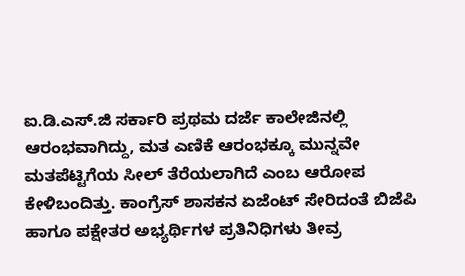ಐ.ಡಿ.ಎಸ್.ಜಿ ಸರ್ಕಾರಿ ಪ್ರಥಮ ದರ್ಜೆ ಕಾಲೇಜಿನಲ್ಲಿ ಆರಂಭವಾಗಿದ್ದು, ಮತ ಎಣಿಕೆ ಆರಂಭಕ್ಕೂ ಮುನ್ನವೇ ಮತಪೆಟ್ಟಿಗೆಯ ಸೀಲ್ ತೆರೆಯಲಾಗಿದೆ ಎಂಬ ಆರೋಪ ಕೇಳಿಬಂದಿತ್ತು. ಕಾಂಗ್ರೆಸ್ ಶಾಸಕನ ಏಜೆಂಟ್ ಸೇರಿದಂತೆ ಬಿಜೆಪಿ ಹಾಗೂ ಪಕ್ಷೇತರ ಅಭ್ಯರ್ಥಿಗಳ ಪ್ರತಿನಿಧಿಗಳು ತೀವ್ರ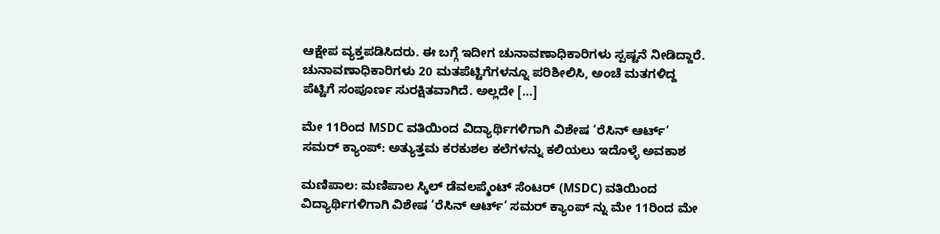ಆಕ್ಷೇಪ ವ್ಯಕ್ತಪಡಿಸಿದರು. ಈ ಬಗ್ಗೆ ಇದೀಗ ಚುನಾವಣಾಧಿಕಾರಿಗಳು ಸ್ಪಷ್ಟನೆ ನೀಡಿದ್ದಾರೆ. ಚುನಾವಣಾಧಿಕಾರಿಗಳು 20 ಮತಪೆಟ್ಟಿಗೆಗಳನ್ನೂ ಪರಿಶೀಲಿಸಿ, ಅಂಚೆ ಮತಗಳಿದ್ದ ಪೆಟ್ಟಿಗೆ ಸಂಪೂರ್ಣ ಸುರಕ್ಷಿತವಾಗಿದೆ. ಅಲ್ಲದೇ […]

ಮೇ 11ರಿಂದ MSDC ವತಿಯಿಂದ ವಿದ್ಯಾರ್ಥಿಗಳಿಗಾಗಿ ವಿಶೇಷ ‘ರೆಸಿನ್ ಆರ್ಟ್’ ಸಮರ್ ಕ್ಯಾಂಪ್: ಅತ್ಯುತ್ತಮ ಕರಕುಶಲ ಕಲೆಗಳನ್ನು ಕಲಿಯಲು ಇದೊಳ್ಳೆ ಅವಕಾಶ

ಮಣಿಪಾಲ: ಮಣಿಪಾಲ ಸ್ಕಿಲ್ ಡೆವಲಪ್ಮೆಂಟ್ ಸೆಂಟರ್ (MSDC) ವತಿಯಿಂದ ವಿದ್ಯಾರ್ಥಿಗಳಿಗಾಗಿ ವಿಶೇಷ ‘ರೆಸಿನ್ ಆರ್ಟ್’ ಸಮರ್ ಕ್ಯಾಂಪ್ ನ್ನು ಮೇ 11ರಿಂದ ಮೇ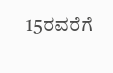15ರವರೆಗೆ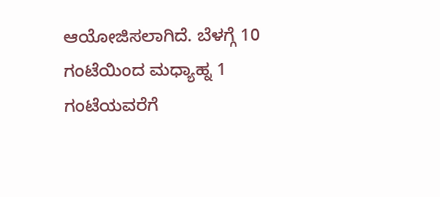ಆಯೋಜಿಸಲಾಗಿದೆ. ಬೆಳಗ್ಗೆ 10 ಗಂಟೆಯಿಂದ ಮಧ್ಯಾಹ್ನ 1 ಗಂಟೆಯವರೆಗೆ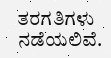ತರಗತಿಗಳು ನಡೆಯಲಿವೆ.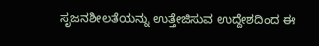ಸೃಜನಶೀಲತೆಯನ್ನು ಉತ್ತೇಜಿಸುವ ಉದ್ದೇಶದಿಂದ ಈ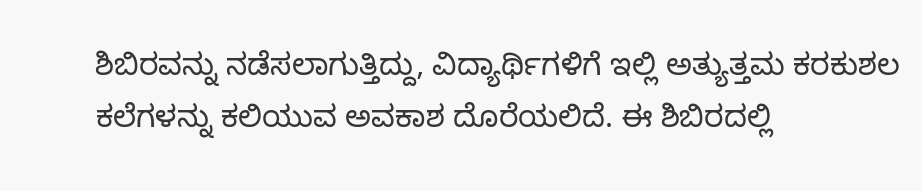ಶಿಬಿರವನ್ನು ನಡೆಸಲಾಗುತ್ತಿದ್ದು, ವಿದ್ಯಾರ್ಥಿಗಳಿಗೆ ಇಲ್ಲಿ ಅತ್ಯುತ್ತಮ ಕರಕುಶಲ ಕಲೆಗಳನ್ನು ಕಲಿಯುವ ಅವಕಾಶ ದೊರೆಯಲಿದೆ. ಈ ಶಿಬಿರದಲ್ಲಿ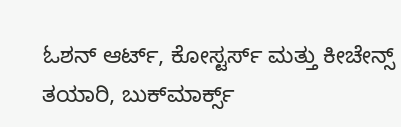ಓಶನ್ ಆರ್ಟ್, ಕೋಸ್ಟರ್ಸ್ ಮತ್ತು ಕೀಚೇನ್ಸ್ ತಯಾರಿ, ಬುಕ್‌ಮಾರ್ಕ್ಸ್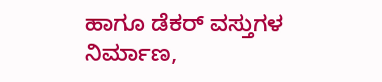ಹಾಗೂ ಡೆಕರ್ ವಸ್ತುಗಳ ನಿರ್ಮಾಣ,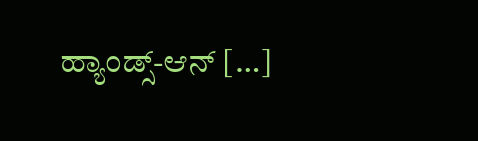ಹ್ಯಾಂಡ್ಸ್-ಆನ್ […]